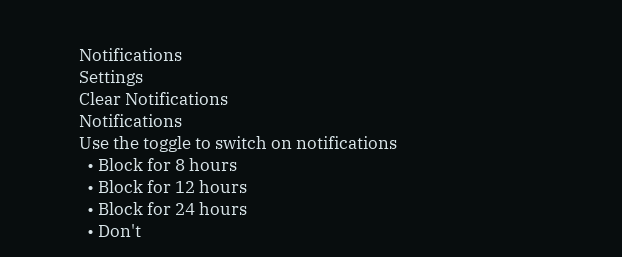Notifications
Settings
Clear Notifications
Notifications
Use the toggle to switch on notifications
  • Block for 8 hours
  • Block for 12 hours
  • Block for 24 hours
  • Don't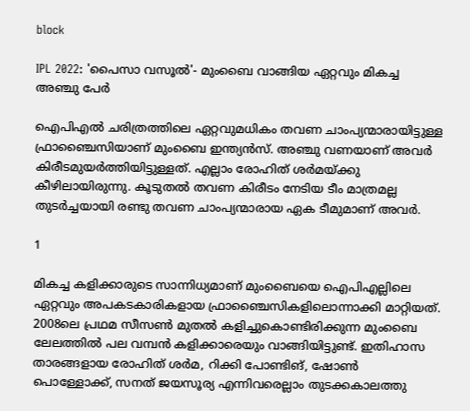block

IPL 2022: 'പൈസാ വസൂല്‍'- മുംബൈ വാങ്ങിയ ഏറ്റവും മികച്ച അഞ്ചു പേര്‍

ഐപിഎല്‍ ചരിത്രത്തിലെ ഏറ്റവുമധികം തവണ ചാംപ്യന്മാരായിട്ടുള്ള ഫ്രാഞ്ചൈസിയാണ് മുംബൈ ഇന്ത്യന്‍സ്. അഞ്ചു വണയാണ് അവര്‍ കിരീടമുയര്‍ത്തിയിട്ടുള്ളത്. എല്ലാം രോഹിത് ശര്‍മയ്ക്കു കീഴിലായിരുന്നു. കൂടുതല്‍ തവണ കിരീടം നേടിയ ടീം മാത്രമല്ല തുടര്‍ച്ചയായി രണ്ടു തവണ ചാംപ്യന്മാരായ ഏക ടീമുമാണ് അവര്‍.

1

മികച്ച കളിക്കാരുടെ സാന്നിധ്യമാണ് മുംബൈയെ ഐപിഎല്ലിലെ ഏറ്റവും അപകടകാരികളായ ഫ്രാഞ്ചൈസികളിലൊന്നാക്കി മാറ്റിയത്. 2008ലെ പ്രഥമ സീസണ്‍ മുതല്‍ കളിച്ചുകൊണ്ടിരിക്കുന്ന മുംബൈ ലേലത്തില്‍ പല വമ്പന്‍ കളിക്കാരെയും വാങ്ങിയിട്ടുണ്ട്. ഇതിഹാസ താരങ്ങളായ രോഹിത് ശര്‍മ, റിക്കി പോണ്ടിങ്, ഷോണ്‍ പൊള്ളോക്ക്, സനത് ജയസൂര്യ എന്നിവരെല്ലാം തുടക്കകാലത്തു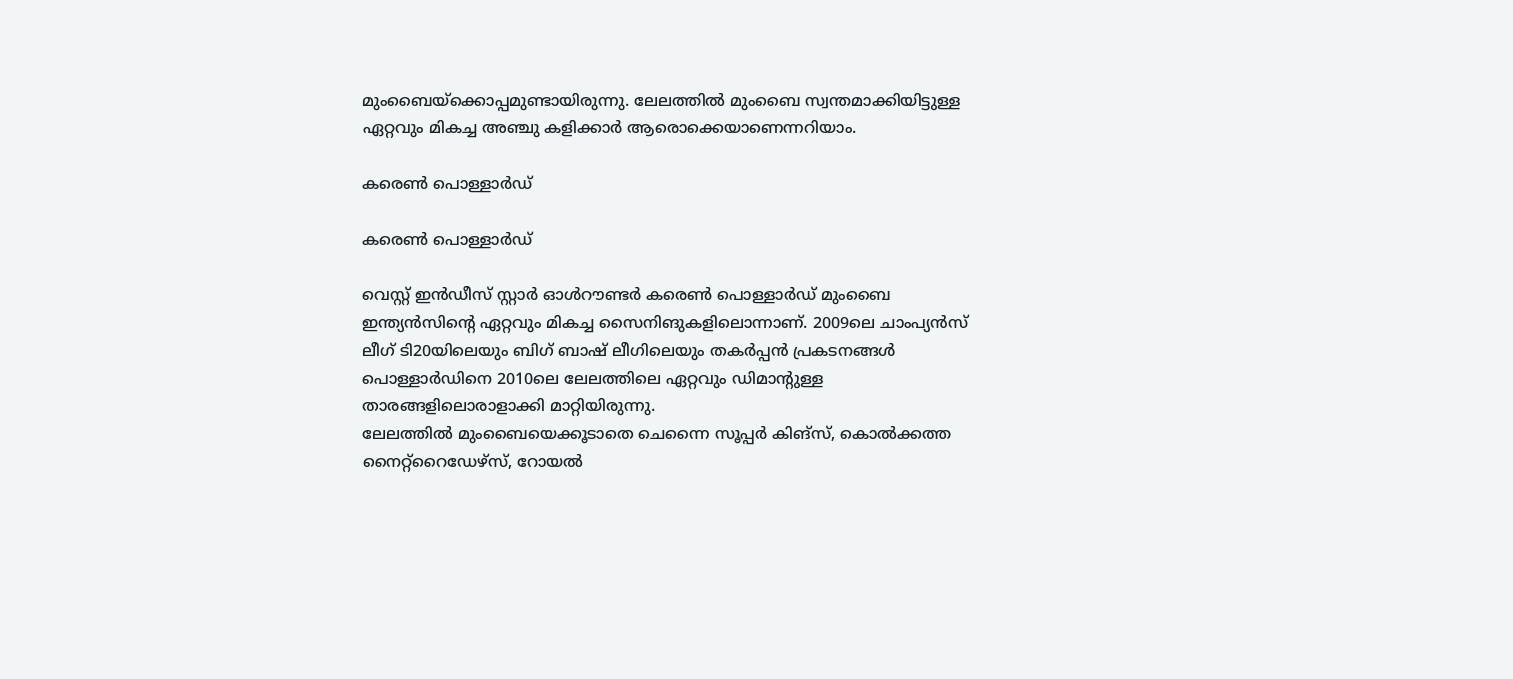മുംബൈയ്‌ക്കൊപ്പമുണ്ടായിരുന്നു. ലേലത്തില്‍ മുംബൈ സ്വന്തമാക്കിയിട്ടുള്ള ഏറ്റവും മികച്ച അഞ്ചു കളിക്കാര്‍ ആരൊക്കെയാണെന്നറിയാം.

കരെണ്‍ പൊള്ളാര്‍ഡ്

കരെണ്‍ പൊള്ളാര്‍ഡ്

വെസ്റ്റ് ഇന്‍ഡീസ് സ്റ്റാര്‍ ഓള്‍റൗണ്ടര്‍ കരെണ്‍ പൊള്ളാര്‍ഡ് മുംബൈ ഇന്ത്യന്‍സിന്റെ ഏറ്റവും മികച്ച സൈനിങുകളിലൊന്നാണ്. 2009ലെ ചാംപ്യന്‍സ് ലീഗ് ടി20യിലെയും ബിഗ് ബാഷ് ലീഗിലെയും തകര്‍പ്പന്‍ പ്രകടനങ്ങള്‍ പൊള്ളാര്‍ഡിനെ 2010ലെ ലേലത്തിലെ ഏറ്റവും ഡിമാന്റുള്ള താരങ്ങളിലൊരാളാക്കി മാറ്റിയിരുന്നു.
ലേലത്തില്‍ മുംബൈയെക്കൂടാതെ ചെന്നൈ സൂപ്പര്‍ കിങ്‌സ്, കൊല്‍ക്കത്ത നൈറ്റ്‌റൈഡേഴ്‌സ്, റോയല്‍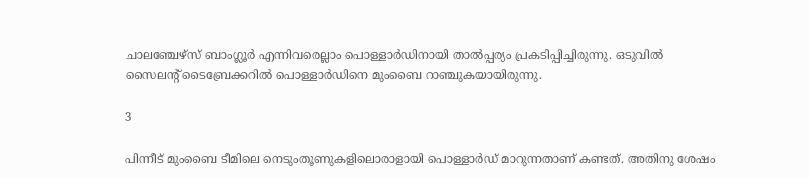ചാലഞ്ചേഴ്‌സ് ബാംഗ്ലൂര്‍ എന്നിവരെല്ലാം പൊള്ളാര്‍ഡിനായി താല്‍പ്പര്യം പ്രകടിപ്പിച്ചിരുന്നു. ഒടുവില്‍ സൈലന്റ് ടൈബ്രേക്കറില്‍ പൊള്ളാര്‍ഡിനെ മുംബൈ റാഞ്ചുകയായിരുന്നു.

3

പിന്നീട് മുംബൈ ടീമിലെ നെടുംതൂണുകളിലൊരാളായി പൊള്ളാര്‍ഡ് മാറുന്നതാണ് കണ്ടത്. അതിനു ശേഷം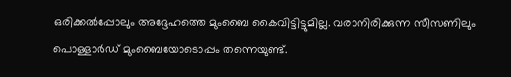ഒരിക്കല്‍പ്പോലും അദ്ദേഹത്തെ മുംബൈ കൈവിട്ടിട്ടുമില്ല. വരാനിരിക്കുന്ന സീസണിലും പൊള്ളാര്‍ഡ് മുംബൈയോടൊപ്പം തന്നെയുണ്ട്.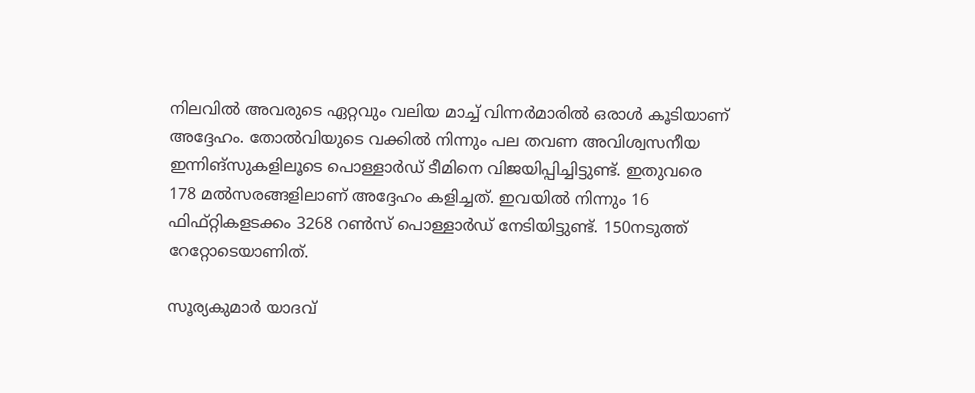നിലവില്‍ അവരുടെ ഏറ്റവും വലിയ മാച്ച് വിന്നര്‍മാരില്‍ ഒരാള്‍ കൂടിയാണ് അദ്ദേഹം. തോല്‍വിയുടെ വക്കില്‍ നിന്നും പല തവണ അവിശ്വസനീയ ഇന്നിങ്‌സുകളിലൂടെ പൊള്ളാര്‍ഡ് ടീമിനെ വിജയിപ്പിച്ചിട്ടുണ്ട്. ഇതുവരെ 178 മല്‍സരങ്ങളിലാണ് അദ്ദേഹം കളിച്ചത്. ഇവയില്‍ നിന്നും 16 ഫിഫ്റ്റികളടക്കം 3268 റണ്‍സ് പൊള്ളാര്‍ഡ് നേടിയിട്ടുണ്ട്. 150നടുത്ത് റേറ്റോടെയാണിത്.

സൂര്യകുമാര്‍ യാദവ്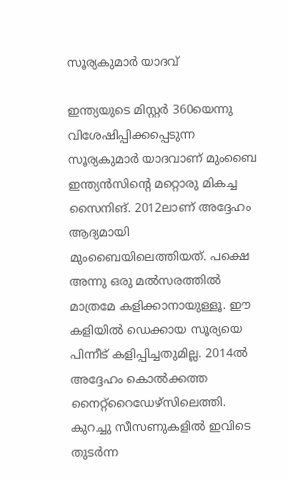സൂര്യകുമാര്‍ യാദവ്

ഇന്ത്യയുടെ മിസ്റ്റര്‍ 360യെന്നു വിശേഷിപ്പിക്കപ്പെടുന്ന സൂര്യകുമാര്‍ യാദവാണ് മുംബൈ ഇന്ത്യന്‍സിന്റെ മറ്റൊരു മികച്ച സൈനിങ്. 2012ലാണ് അദ്ദേഹം ആദ്യമായി മുംബൈയിലെത്തിയത്. പക്ഷെ അന്നു ഒരു മല്‍സരത്തില്‍ മാത്രമേ കളിക്കാനായുള്ളൂ. ഈ കളിയില്‍ ഡെക്കായ സൂര്യയെ പിന്നീട് കളിപ്പിച്ചതുമില്ല. 2014ല്‍ അദ്ദേഹം കൊല്‍ക്കത്ത നൈറ്റ്‌റൈഡേഴ്‌സിലെത്തി. കുറച്ചു സീസണുകളില്‍ ഇവിടെ തുടര്‍ന്ന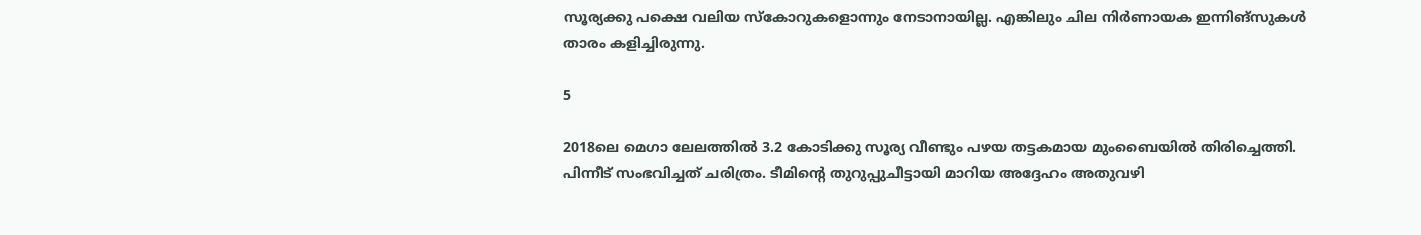സൂര്യക്കു പക്ഷെ വലിയ സ്‌കോറുകളൊന്നും നേടാനായില്ല. എങ്കിലും ചില നിര്‍ണായക ഇന്നിങ്‌സുകള്‍ താരം കളിച്ചിരുന്നു.

5

2018ലെ മെഗാ ലേലത്തില്‍ 3.2 കോടിക്കു സൂര്യ വീണ്ടും പഴയ തട്ടകമായ മുംബൈയില്‍ തിരിച്ചെത്തി. പിന്നീട് സംഭവിച്ചത് ചരിത്രം. ടീമിന്റെ തുറുപ്പുചീട്ടായി മാറിയ അദ്ദേഹം അതുവഴി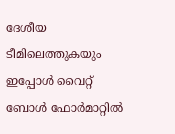ദേശീയ ടീമിലെത്തുകയും ഇപ്പോള്‍ വൈറ്റ് ബോള്‍ ഫോര്‍മാറ്റില്‍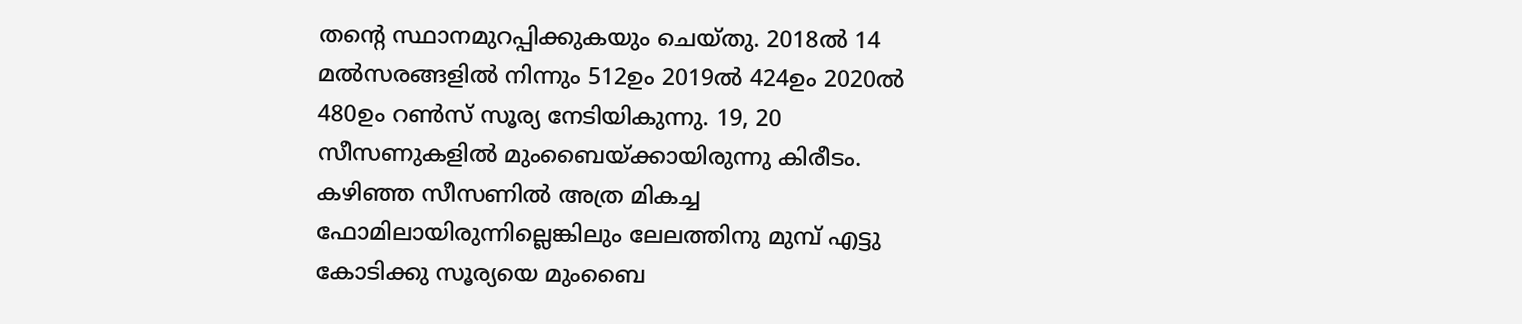തന്റെ സ്ഥാനമുറപ്പിക്കുകയും ചെയ്തു. 2018ല്‍ 14 മല്‍സരങ്ങളില്‍ നിന്നും 512ഉം 2019ല്‍ 424ഉം 2020ല്‍ 480ഉം റണ്‍സ് സൂര്യ നേടിയികുന്നു. 19, 20 സീസണുകളില്‍ മുംബൈയ്ക്കായിരുന്നു കിരീടം. കഴിഞ്ഞ സീസണില്‍ അത്ര മികച്ച ഫോമിലായിരുന്നില്ലെങ്കിലും ലേലത്തിനു മുമ്പ് എട്ടു കോടിക്കു സൂര്യയെ മുംബൈ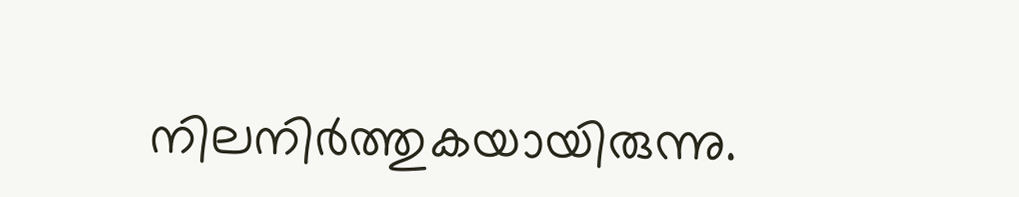നിലനിര്‍ത്തുകയായിരുന്നു.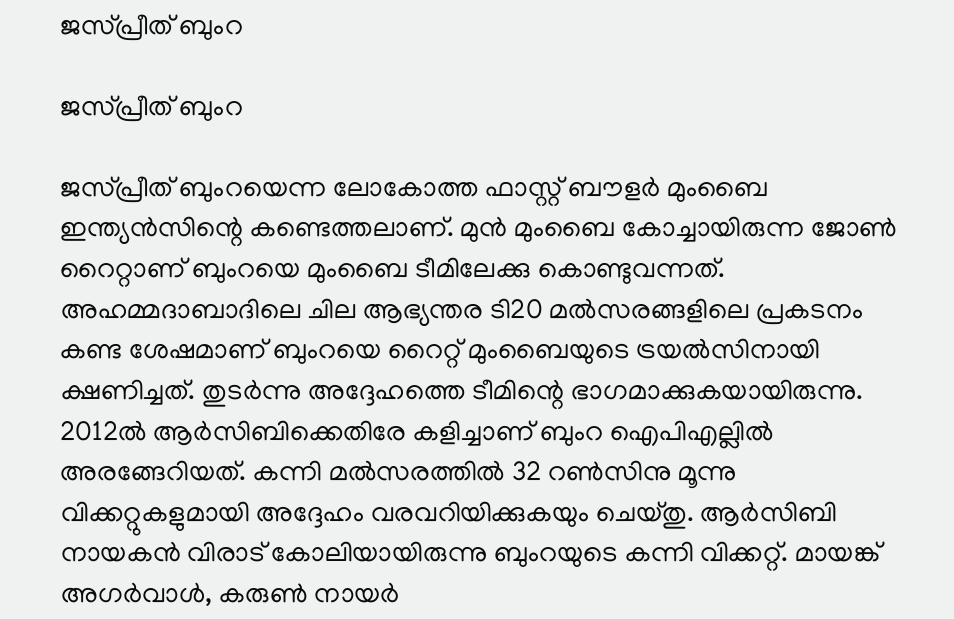ജസ്പ്രീത് ബുംറ

ജസ്പ്രീത് ബുംറ

ജസ്പ്രീത് ബുംറയെന്ന ലോകോത്ത ഫാസ്റ്റ് ബൗളര്‍ മുംബൈ ഇന്ത്യന്‍സിന്റെ കണ്ടെത്തലാണ്. മുന്‍ മുംബൈ കോച്ചായിരുന്ന ജോണ്‍ റൈറ്റാണ് ബുംറയെ മുംബൈ ടീമിലേക്കു കൊണ്ടുവന്നത്. അഹമ്മദാബാദിലെ ചില ആഭ്യന്തര ടി20 മല്‍സരങ്ങളിലെ പ്രകടനം കണ്ട ശേഷമാണ് ബുംറയെ റൈറ്റ് മുംബൈയുടെ ട്രയല്‍സിനായി ക്ഷണിച്ചത്. തുടര്‍ന്നു അദ്ദേഹത്തെ ടീമിന്റെ ഭാഗമാക്കുകയായിരുന്നു.
2012ല്‍ ആര്‍സിബിക്കെതിരേ കളിച്ചാണ് ബുംറ ഐപിഎല്ലില്‍ അരങ്ങേറിയത്. കന്നി മല്‍സരത്തില്‍ 32 റണ്‍സിനു മൂന്നു വിക്കറ്റുകളുമായി അദ്ദേഹം വരവറിയിക്കുകയും ചെയ്തു. ആര്‍സിബി നായകന്‍ വിരാട് കോലിയായിരുന്നു ബുംറയുടെ കന്നി വിക്കറ്റ്. മായങ്ക് അഗര്‍വാള്‍, കരുണ്‍ നായര്‍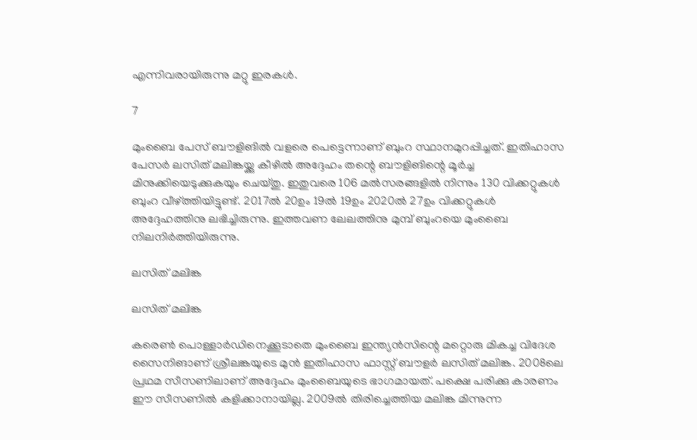എന്നിവരായിരുന്നു മറ്റു ഇരകള്‍.

7

മുംബൈ പേസ് ബൗളിങില്‍ വളരെ പെട്ടെന്നാണ് ബുംറ സ്ഥാനമുറപ്പിച്ചത്. ഇതിഹാസ പേസര്‍ ലസിത് മലിങ്കയ്ക്കു കീഴില്‍ അദ്ദേഹം തന്റെ ബൗളിങിന്റെ മൂര്‍ച്ച മിനുക്കിയെടുക്കുകയും ചെയ്തു. ഇതുവരെ 106 മല്‍സരങ്ങളില്‍ നിന്നും 130 വിക്കറ്റുകള്‍ ബുംറ വീഴ്ത്തിയിട്ടുണ്ട്. 2017ല്‍ 20ഉം 19ല്‍ 19ഉം 2020ല്‍ 27ഉം വിക്കറ്റുകള്‍ അദ്ദേഹത്തിനു ലഭിച്ചിരുന്നു. ഇത്തവണ ലേലത്തിനു മുമ്പ് ബുംറയെ മുംബൈ നിലനിര്‍ത്തിയിരുന്നു.

ലസിത് മലിങ്ക

ലസിത് മലിങ്ക

കരെണ്‍ പൊള്ളാര്‍ഡിനെക്കൂടാതെ മുംബൈ ഇന്ത്യന്‍സിന്റെ മറ്റൊരു മികച്ച വിദേശ സൈനിങാണ് ശ്രീലങ്കയുടെ മുന്‍ ഇതിഹാസ ഫാസ്റ്റ് ബൗളര്‍ ലസിത് മലിങ്ക. 2008ലെ പ്രഥമ സീസണിലാണ് അദ്ദേഹം മുംബൈയുടെ ഭാഗമായത്. പക്ഷെ പരിക്കു കാരണം ഈ സീസണില്‍ കളിക്കാനായില്ല. 2009ല്‍ തിരിച്ചെത്തിയ മലിങ്ക മിന്നുന്ന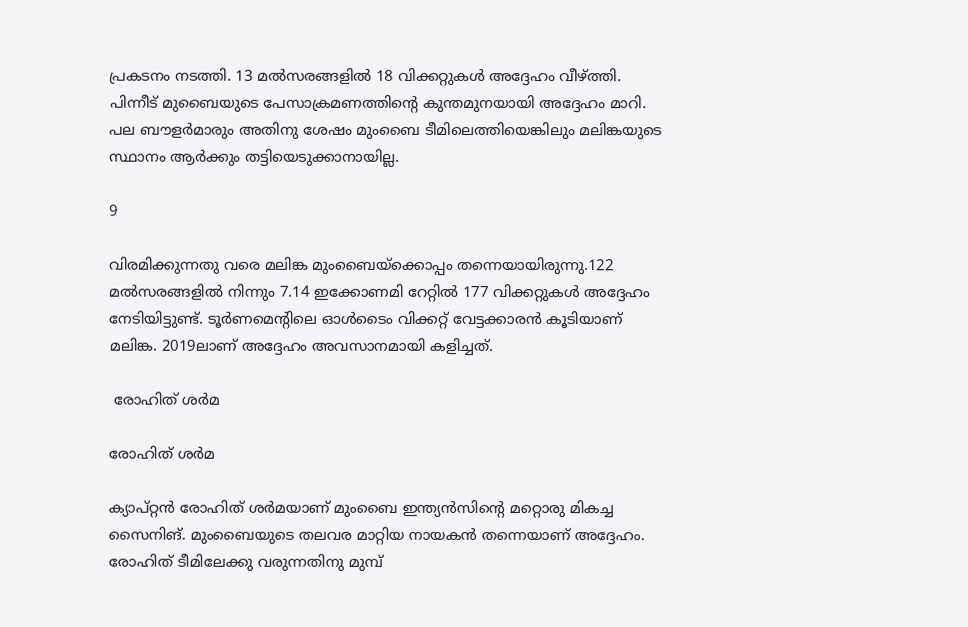പ്രകടനം നടത്തി. 13 മല്‍സരങ്ങളില്‍ 18 വിക്കറ്റുകള്‍ അദ്ദേഹം വീഴ്ത്തി. പിന്നീട് മുബൈയുടെ പേസാക്രമണത്തിന്റെ കുന്തമുനയായി അദ്ദേഹം മാറി. പല ബൗളര്‍മാരും അതിനു ശേഷം മുംബൈ ടീമിലെത്തിയെങ്കിലും മലിങ്കയുടെ സ്ഥാനം ആര്‍ക്കും തട്ടിയെടുക്കാനായില്ല.

9

വിരമിക്കുന്നതു വരെ മലിങ്ക മുംബൈയ്‌ക്കൊപ്പം തന്നെയായിരുന്നു.122 മല്‍സരങ്ങളില്‍ നിന്നും 7.14 ഇക്കോണമി റേറ്റില്‍ 177 വിക്കറ്റുകള്‍ അദ്ദേഹം നേടിയിട്ടുണ്ട്. ടൂര്‍ണമെന്റിലെ ഓള്‍ടൈം വിക്കറ്റ് വേട്ടക്കാരന്‍ കൂടിയാണ് മലിങ്ക. 2019ലാണ് അദ്ദേഹം അവസാനമായി കളിച്ചത്.

 രോഹിത് ശര്‍മ

രോഹിത് ശര്‍മ

ക്യാപ്റ്റന്‍ രോഹിത് ശര്‍മയാണ് മുംബൈ ഇന്ത്യന്‍സിന്റെ മറ്റൊരു മികച്ച സൈനിങ്. മുംബൈയുടെ തലവര മാറ്റിയ നായകന്‍ തന്നെയാണ് അദ്ദേഹം. രോഹിത് ടീമിലേക്കു വരുന്നതിനു മുമ്പ്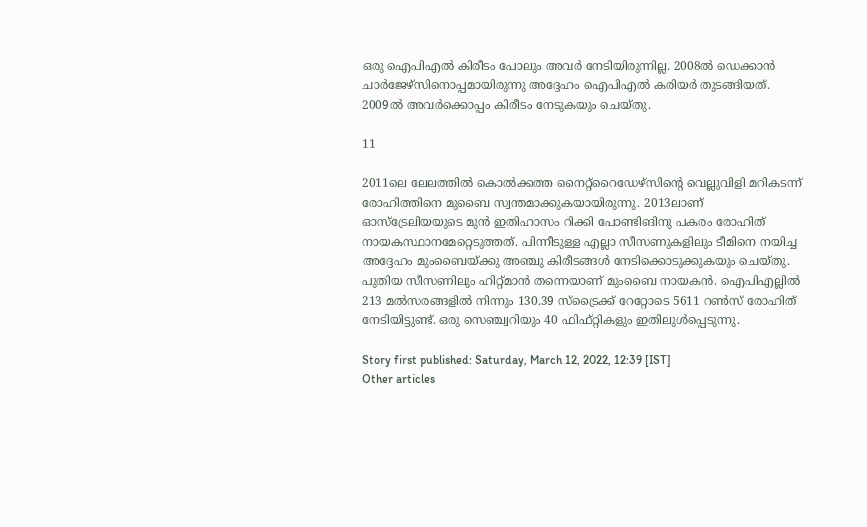ഒരു ഐപിഎല്‍ കിരീടം പോലും അവര്‍ നേടിയിരുന്നില്ല. 2008ല്‍ ഡെക്കാന്‍ ചാര്‍ജേഴ്‌സിനൊപ്പമായിരുന്നു അദ്ദേഹം ഐപിഎല്‍ കരിയര്‍ തുടങ്ങിയത്. 2009ല്‍ അവര്‍ക്കൊപ്പം കിരീടം നേടുകയും ചെയ്തു.

11

2011ലെ ലേലത്തില്‍ കൊല്‍ക്കത്ത നൈറ്റ്‌റൈഡേഴ്‌സിന്റെ വെല്ലുവിളി മറികടന്ന് രോഹിത്തിനെ മുബൈ സ്വന്തമാക്കുകയായിരുന്നു. 2013ലാണ് ഓസ്‌ട്രേലിയയുടെ മുന്‍ ഇതിഹാസം റിക്കി പോണ്ടിങിനു പകരം രോഹിത് നായകസ്ഥാനമേറ്റെടുത്തത്. പിന്നീടുള്ള എല്ലാ സീസണുകളിലും ടീമിനെ നയിച്ച അദ്ദേഹം മുംബൈയ്ക്കു അഞ്ചു കിരീടങ്ങള്‍ നേടിക്കൊടുക്കുകയും ചെയ്തു. പുതിയ സീസണിലും ഹിറ്റ്മാന്‍ തന്നെയാണ് മുംബൈ നായകന്‍. ഐപിഎല്ലില്‍ 213 മല്‍സരങ്ങളില്‍ നിന്നും 130.39 സ്‌ട്രൈക്ക് റേറ്റോടെ 5611 റണ്‍സ് രോഹിത് നേടിയിട്ടുണ്ട്. ഒരു സെഞ്ച്വറിയും 40 ഫിഫ്റ്റികളും ഇതിലുള്‍പ്പെടുന്നു.

Story first published: Saturday, March 12, 2022, 12:39 [IST]
Other articles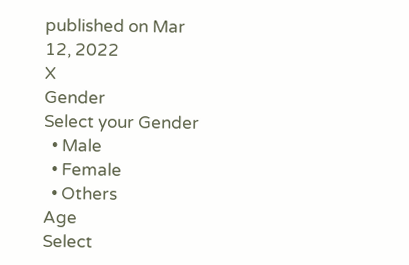published on Mar 12, 2022
X
Gender
Select your Gender
  • Male
  • Female
  • Others
Age
Select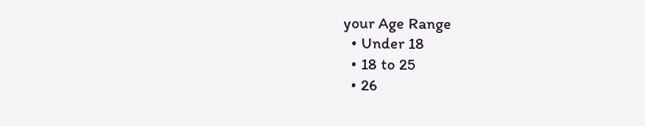your Age Range
  • Under 18
  • 18 to 25
  • 26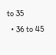to 35
  • 36 to 45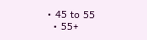• 45 to 55
  • 55+